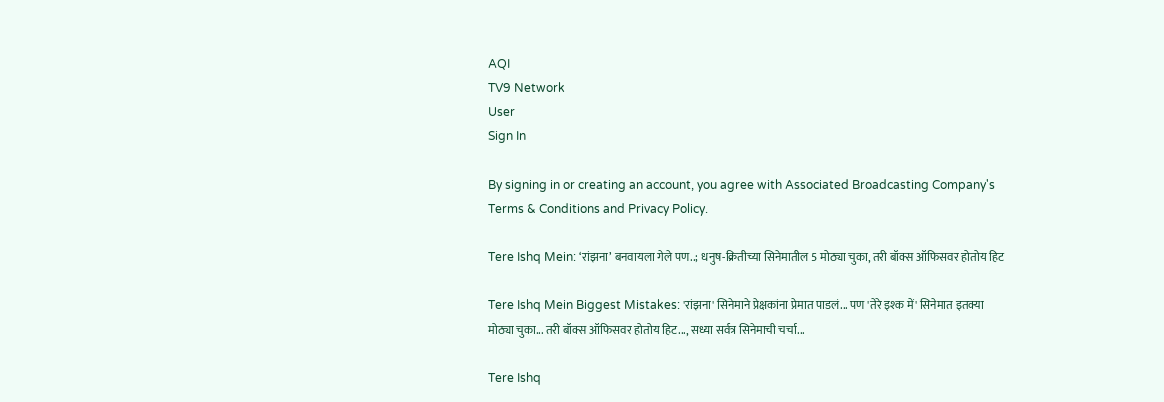AQI
TV9 Network
User
Sign In

By signing in or creating an account, you agree with Associated Broadcasting Company's Terms & Conditions and Privacy Policy.

Tere Ishq Mein: ‘रांझना’ बनवायला गेले पण..; धनुष-क्रितीच्या सिनेमातील 5 मोठ्या चुका, तरी बॉक्स ऑफिसवर होतोय हिट

Tere Ishq Mein Biggest Mistakes: 'रांझना' सिनेमाने प्रेक्षकांना प्रेमात पाडलं... पण 'तेरे इश्क में' सिनेमात इतक्या मोठ्या चुका... तरी बॉक्स ऑफिसवर होतोय हिट..., सध्या सर्वत्र सिनेमाची चर्चा...

Tere Ishq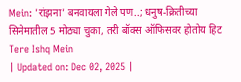Mein: 'रांझना' बनवायला गेले पण..; धनुष-क्रितीच्या सिनेमातील 5 मोठ्या चुका, तरी बॉक्स ऑफिसवर होतोय हिट
Tere Ishq Mein
| Updated on: Dec 02, 2025 |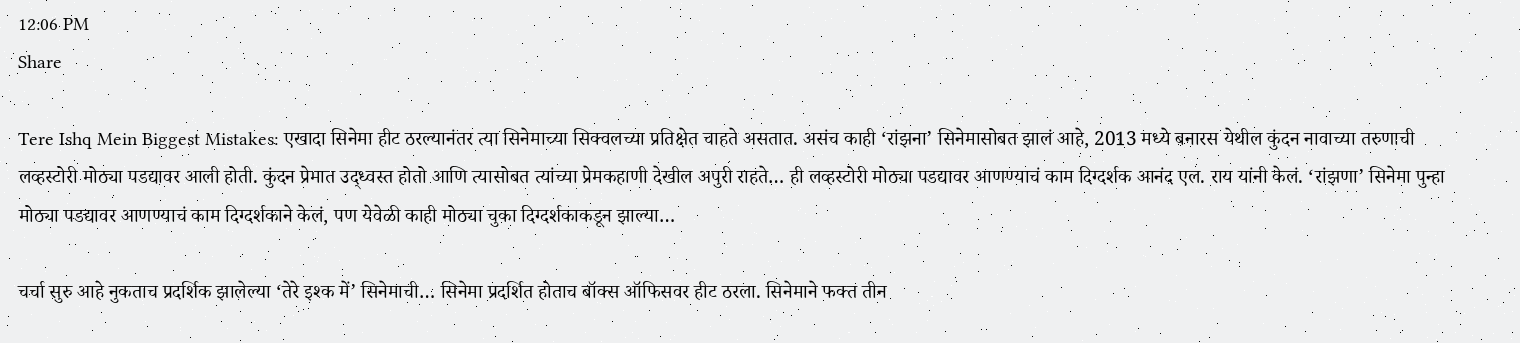12:06 PM
Share

Tere Ishq Mein Biggest Mistakes: एखादा सिनेमा हीट ठरल्यानंतर त्या सिनेमाच्या सिक्वलच्या प्रतिक्षेत चाहते असतात. असंच काही ‘रांझना’ सिनेमासोबत झालं आहे, 2013 मध्ये बनारस येथील कुंदन नावाच्या तरुणाची लव्हस्टोरी मोठ्या पडद्यावर आली होती. कुंदन प्रेमात उद्ध्वस्त होतो आणि त्यासोबत त्यांच्या प्रेमकहाणी देखील अपुरी राहते… ही लव्हस्टोरी मोठ्या पडद्यावर आणण्याचं काम दिग्दर्शक आनंद एल. राय यांनी केलं. ‘रांझणा’ सिनेमा पुन्हा मोठ्या पडद्यावर आणण्याचं काम दिग्दर्शकाने केलं, पण येवेळी काही मोठ्या चुका दिग्दर्शकाकडून झाल्या…

चर्चा सुरु आहे नुकताच प्रदर्शिक झालेल्या ‘तेरे इश्क में’ सिनेमाची… सिनेमा प्रदर्शित होताच बॉक्स ऑफिसवर हीट ठरला. सिनेमाने फक्त तीन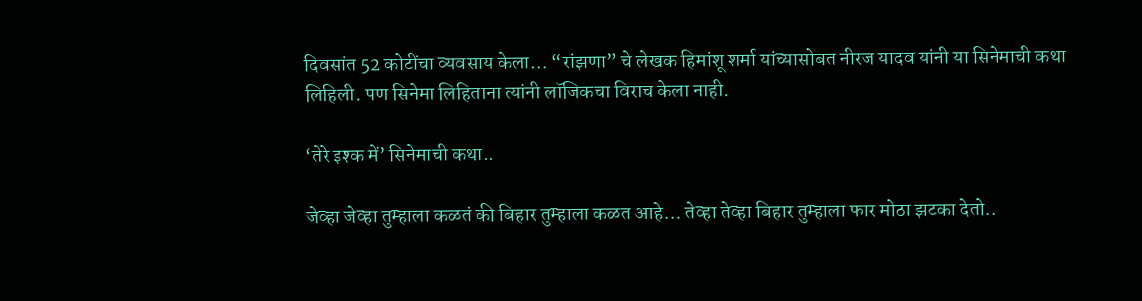दिवसांत 52 कोटींचा व्यवसाय केला… “रांझणा” चे लेखक हिमांशू शर्मा यांच्यासोबत नीरज यादव यांनी या सिनेमाची कथा लिहिली. पण सिनेमा लिहिताना त्यांनी लॉजिकचा विराच केला नाही.

‘तेरे इश्क में’ सिनेमाची कथा..

जेव्हा जेव्हा तुम्हाला कळतं की बिहार तुम्हाला कळत आहे… तेव्हा तेव्हा बिहार तुम्हाला फार मोठा झटका देतो..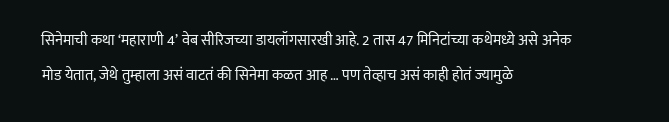सिनेमाची कथा ‘महाराणी 4’ वेब सीरिजच्या डायलॉगसारखी आहे. 2 तास 47 मिनिटांच्या कथेमध्ये असे अनेक मोड येतात, जेथे तुम्हाला असं वाटतं की सिनेमा कळत आह … पण तेव्हाच असं काही होतं ज्यामुळे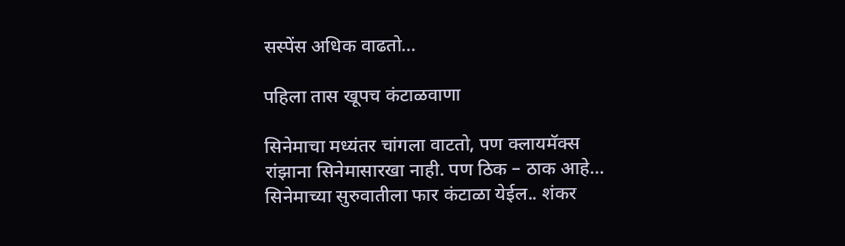सस्पेंस अधिक वाढतो…

पहिला तास खूपच कंटाळवाणा

सिनेमाचा मध्यंतर चांगला वाटतो, पण क्लायमॅक्स रांझाना सिनेमासारखा नाही. पण ठिक – ठाक आहे… सिनेमाच्या सुरुवातीला फार कंटाळा येईल.. शंकर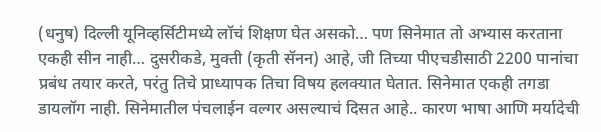(धनुष) दिल्ली यूनिव्हर्सिटीमध्ये लॉचं शिक्षण घेत असको… पण सिनेमात तो अभ्यास करताना एकही सीन नाही… दुसरीकडे, मुक्ती (कृती सॅनन) आहे, जी तिच्या पीएचडीसाठी 2200 पानांचा प्रबंध तयार करते, परंतु तिचे प्राध्यापक तिचा विषय हलक्यात घेतात. सिनेमात एकही तगडा डायलॉग नाही. सिनेमातील पंचलाईन वल्गर असल्याचं दिसत आहे.. कारण भाषा आणि मर्यादेची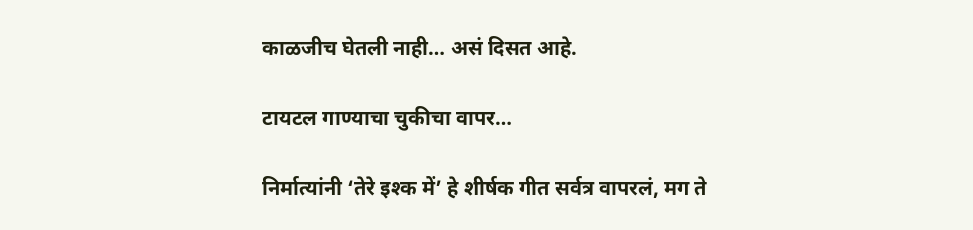काळजीच घेतली नाही… असं दिसत आहे.

टायटल गाण्याचा चुकीचा वापर…

निर्मात्यांनी ‘तेरे इश्क में’ हे शीर्षक गीत सर्वत्र वापरलं, मग ते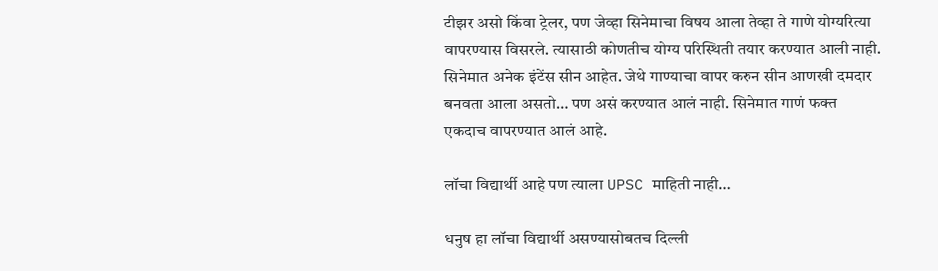टीझर असो किंवा ट्रेलर, पण जेव्हा सिनेमाचा विषय आला तेव्हा ते गाणे योग्यरित्या वापरण्यास विसरले. त्यासाठी कोणतीच योग्य परिस्थिती तयार करण्यात आली नाही. सिनेमात अनेक इंटेंस सीन आहेत. जेथे गाण्याचा वापर करुन सीन आणखी दमदार बनवता आला असतो… पण असं करण्यात आलं नाही. सिनेमात गाणं फक्त एकदाच वापरण्यात आलं आहे.

लॉचा विद्यार्थी आहे पण त्याला UPSC माहिती नाही…

धनुष हा लॉचा विद्यार्थी असण्यासोबतच दिल्ली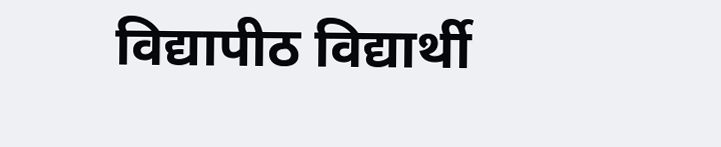विद्यापीठ विद्यार्थी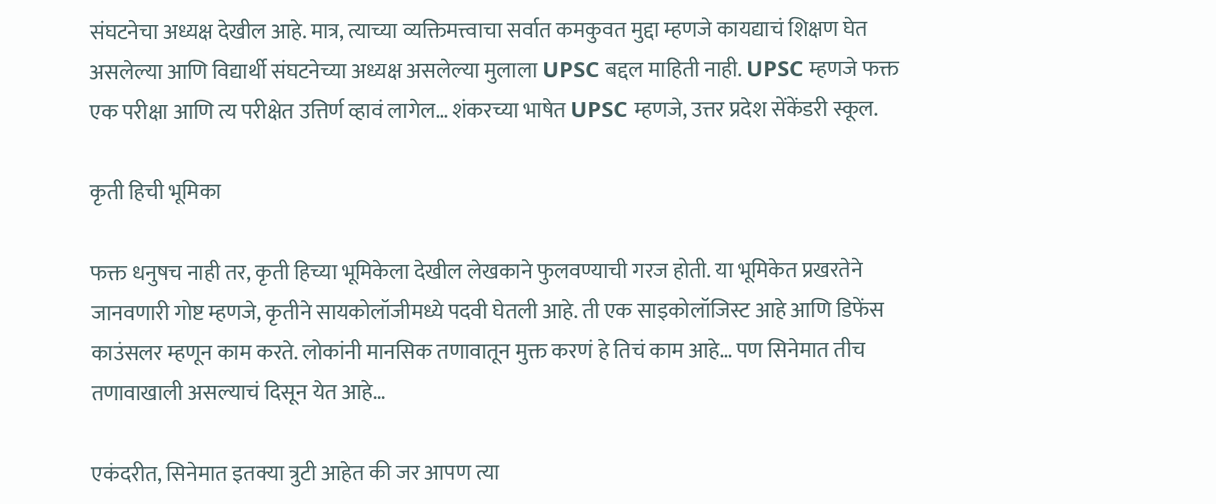संघटनेचा अध्यक्ष देखील आहे. मात्र, त्याच्या व्यक्तिमत्त्वाचा सर्वात कमकुवत मुद्दा म्हणजे कायद्याचं शिक्षण घेत असलेल्या आणि विद्यार्थी संघटनेच्या अध्यक्ष असलेल्या मुलाला UPSC बद्दल माहिती नाही. UPSC म्हणजे फक्त एक परीक्षा आणि त्य परीक्षेत उत्तिर्ण व्हावं लागेल… शंकरच्या भाषेत UPSC म्हणजे, उत्तर प्रदेश सेंकेंडरी स्कूल.

कृती हिची भूमिका

फक्त धनुषच नाही तर, कृती हिच्या भूमिकेला देखील लेखकाने फुलवण्याची गरज होती. या भूमिकेत प्रखरतेने जानवणारी गोष्ट म्हणजे, कृतीने सायकोलॉजीमध्ये पदवी घेतली आहे. ती एक साइकोलॉजिस्ट आहे आणि डिफेंस काउंसलर म्हणून काम करते. लोकांनी मानसिक तणावातून मुक्त करणं हे तिचं काम आहे… पण सिनेमात तीच तणावाखाली असल्याचं दिसून येत आहे…

एकंदरीत, सिनेमात इतक्या त्रुटी आहेत की जर आपण त्या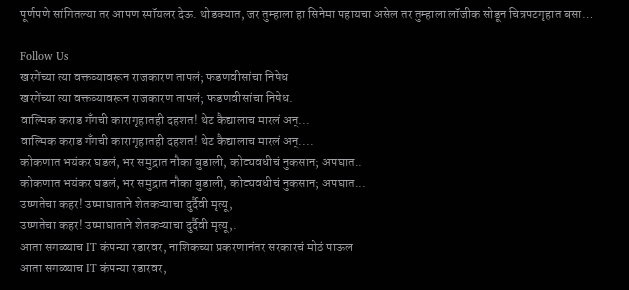पूर्णपणे सांगितल्या तर आपण स्पॉयलर देऊ. थोडक्यात, जर तुम्हाला हा सिनेमा पहायचा असेल तर तुम्हाला लॉजीक सोडून चित्रपटगृहात बसा…

Follow Us
खरगेंच्या त्या वक्तव्यावरून राजकारण तापलं; फडणवीसांचा निषेध
खरगेंच्या त्या वक्तव्यावरून राजकारण तापलं; फडणवीसांचा निषेध.
वाल्मिक कराड गँगची कारागृहातही दहशत! थेट कैद्यालाच मारलं अन्...
वाल्मिक कराड गँगची कारागृहातही दहशत! थेट कैद्यालाच मारलं अन्....
कोकणात भयंकर घडलं, भर समुद्रात नौका बुडाली, कोट्यवधीचं नुकसान; अपघात..
कोकणात भयंकर घडलं, भर समुद्रात नौका बुडाली, कोट्यवधीचं नुकसान; अपघात...
उष्णतेचा कहर! उष्माघाताने शेतकऱ्याचा दुर्दैवी मृत्यू,
उष्णतेचा कहर! उष्माघाताने शेतकऱ्याचा दुर्दैवी मृत्यू,.
आता सगळ्याच IT कंपन्या रडारवर, नाशिकच्या प्रकरणानंतर सरकारचं मोठं पाऊल
आता सगळ्याच IT कंपन्या रडारवर,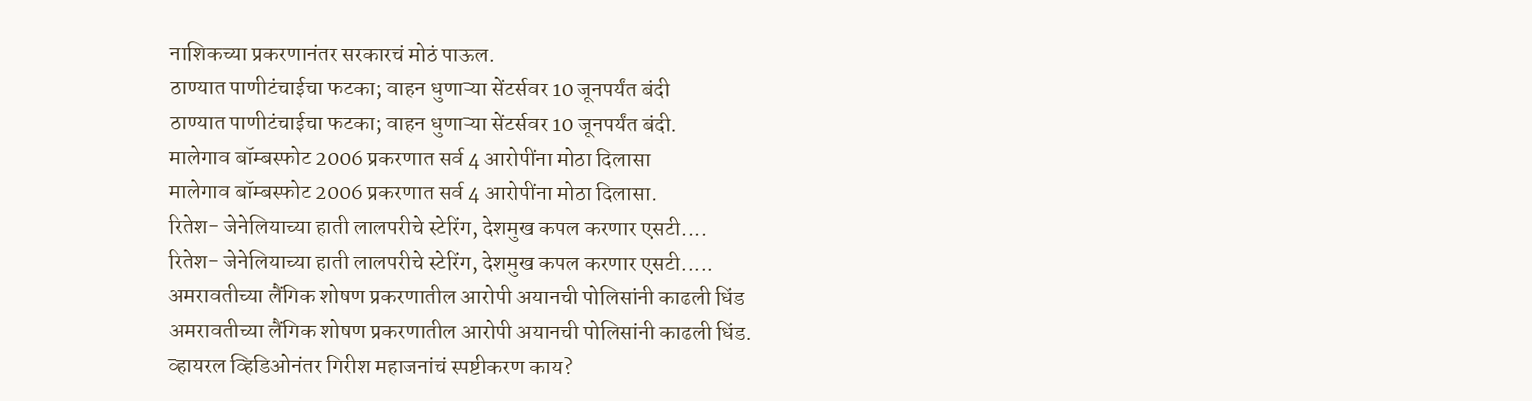नाशिकच्या प्रकरणानंतर सरकारचं मोठं पाऊल.
ठाण्यात पाणीटंचाईचा फटका; वाहन धुणाऱ्या सेंटर्सवर 10 जूनपर्यंत बंदी
ठाण्यात पाणीटंचाईचा फटका; वाहन धुणाऱ्या सेंटर्सवर 10 जूनपर्यंत बंदी.
मालेगाव बॉम्बस्फोट 2006 प्रकरणात सर्व 4 आरोपींना मोठा दिलासा
मालेगाव बॉम्बस्फोट 2006 प्रकरणात सर्व 4 आरोपींना मोठा दिलासा.
रितेश- जेनेलियाच्या हाती लालपरीचे स्टेरिंग, देशमुख कपल करणार एसटी....
रितेश- जेनेलियाच्या हाती लालपरीचे स्टेरिंग, देशमुख कपल करणार एसटी.....
अमरावतीच्या लैंगिक शोषण प्रकरणातील आरोपी अयानची पोलिसांनी काढली धिंड
अमरावतीच्या लैंगिक शोषण प्रकरणातील आरोपी अयानची पोलिसांनी काढली धिंड.
व्हायरल व्हिडिओनंतर गिरीश महाजनांचं स्पष्टीकरण काय?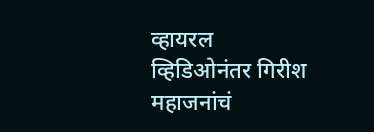व्हायरल व्हिडिओनंतर गिरीश महाजनांचं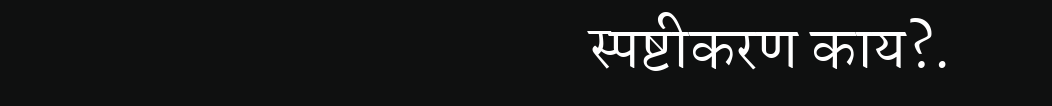स्पष्टीकरण काय?.